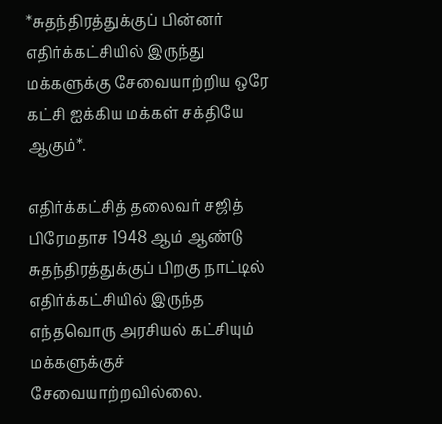*சுதந்திரத்துக்குப் பின்னர் எதிர்க்கட்சியில் இருந்து மக்களுக்கு சேவையாற்றிய ஒரே கட்சி ஐக்கிய மக்கள் சக்தியே ஆகும்*.

எதிர்க்கட்சித் தலைவர் சஜித் பிரேமதாச 1948 ஆம் ஆண்டு சுதந்திரத்துக்குப் பிறகு நாட்டில் எதிர்க்கட்சியில் இருந்த எந்தவொரு அரசியல் கட்சியும் மக்களுக்குச் சேவையாற்றவில்லை.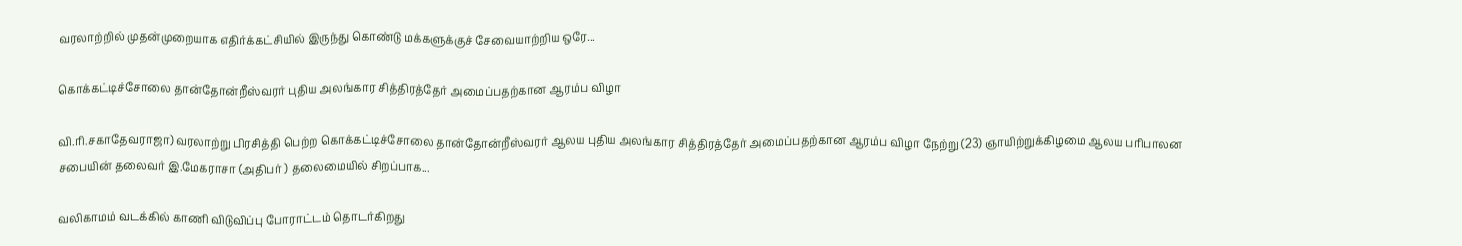வரலாற்றில் முதன்முறையாக எதிர்க்கட்சியில் இருந்து கொண்டு மக்களுக்குச் சேவையாற்றிய ஒரே...

கொக்கட்டிச்சோலை தான்தோன்றீஸ்வரர் புதிய அலங்கார சித்திரத்தேர் அமைப்பதற்கான ஆரம்ப விழா

வி.ரி.சகாதேவராஜா) வரலாற்று பிரசித்தி பெற்ற கொக்கட்டிச்சோலை தான்தோன்றீஸ்வரர் ஆலய புதிய அலங்கார சித்திரத்தேர் அமைப்பதற்கான ஆரம்ப விழா நேற்று (23) ஞாயிற்றுக்கிழமை ஆலய பரிபாலன சபையின் தலைவர் இ.மேகராசா (அதிபர் ) தலைமையில் சிறப்பாக...

வலிகாமம் வடக்கில் காணி விடுவிப்பு போராட்டம் தொடர்கிறது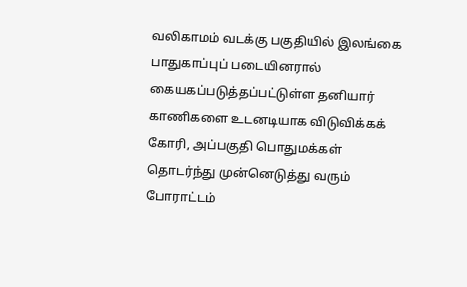வலிகாமம் வடக்கு பகுதியில் இலங்கை பாதுகாப்புப் படையினரால் கையகப்படுத்தப்பட்டுள்ள தனியார் காணிகளை உடனடியாக விடுவிக்கக் கோரி, அப்பகுதி பொதுமக்கள் தொடர்ந்து முன்னெடுத்து வரும் போராட்டம்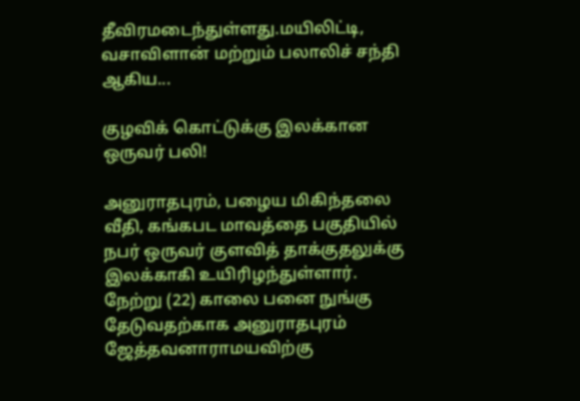தீவிரமடைந்துள்ளது.மயிலிட்டி, வசாவிளான் மற்றும் பலாலிச் சந்தி ஆகிய...

குழவிக் கொட்டுக்கு இலக்கான ஒருவர் பலி!

அனுராதபுரம், பழைய மிகிந்தலை வீதி, கங்கபட மாவத்தை பகுதியில் நபர் ஒருவர் குளவித் தாக்குதலுக்கு இலக்காகி உயிரிழந்துள்ளார். நேற்று (22) காலை பனை நுங்கு தேடுவதற்காக அனுராதபுரம் ஜேத்தவனாராமயவிற்கு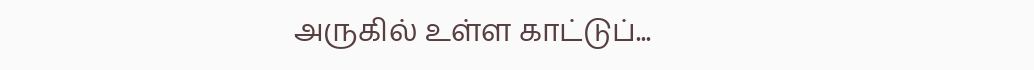அருகில் உள்ள காட்டுப்...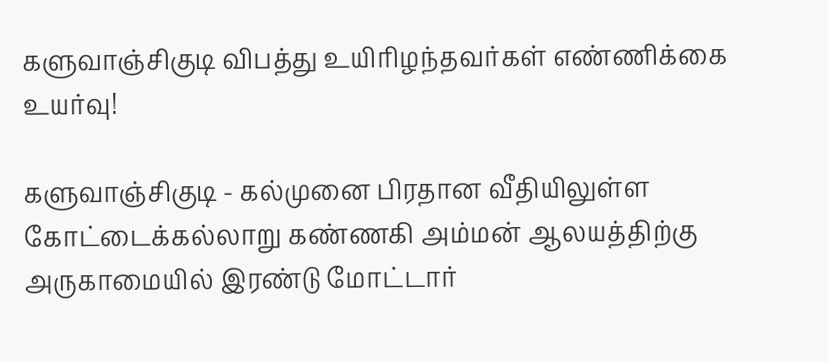களுவாஞ்சிகுடி விபத்து உயிரிழந்தவர்கள் எண்ணிக்கை உயர்வு!

களுவாஞ்சிகுடி - கல்முனை பிரதான வீதியிலுள்ள கோட்டைக்கல்லாறு கண்ணகி அம்மன் ஆலயத்திற்கு அருகாமையில் இரண்டு மோட்டார்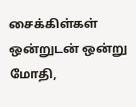சைக்கிள்கள் ஒன்றுடன் ஒன்று மோதி,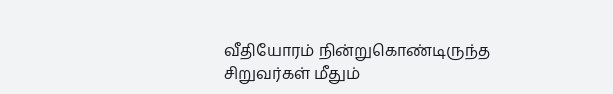வீதியோரம் நின்றுகொண்டிருந்த சிறுவர்கள் மீதும்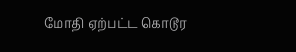மோதி ஏற்பட்ட கொடூர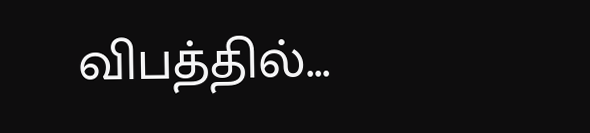விபத்தில்...